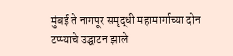मुंबई ते नागपूर समृद्धी महामार्गाच्या दोन टप्प्याचे उद्घाटन झाले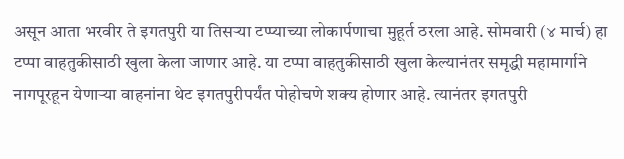असून आता भरवीर ते इगतपुरी या तिसऱ्या टप्प्याच्या लोकार्पणाचा मुहूर्त ठरला आहे. सोमवारी (४ मार्च) हा टप्पा वाहतुकीसाठी खुला केला जाणार आहे. या टप्पा वाहतुकीसाठी खुला केल्यानंतर समृद्धी महामार्गाने नागपूरहून येणाऱ्या वाहनांना थेट इगतपुरीपर्यंत पोहोचणे शक्य होणार आहे. त्यानंतर इगतपुरी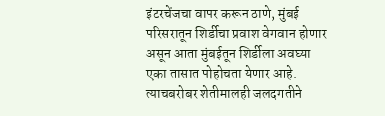इंटरचेंजचा वापर करून ठाणे, मुंबई परिसरातून शिर्डीचा प्रवाश वेगवान होणार असून आता मुंबईतून शिर्डीला अवघ्या एका तासात पोहोचता येणार आहे. त्याचबरोबर शेतीमालही जलदगतीने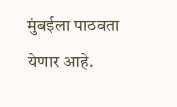मुंबईला पाठवता येणार आहे.